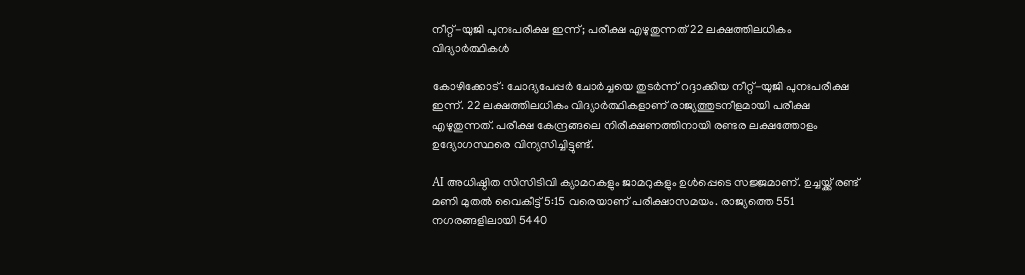നീറ്റ്-യുജി പുനഃപരീക്ഷ ഇന്ന്; പരീക്ഷ എഴുതുന്നത് 22 ലക്ഷത്തിലധികം വിദ്യാര്‍ത്ഥികള്‍

കോഴിക്കോട്: ചോദ്യപേപ്പര്‍ ചോര്‍ച്ചയെ തുടര്‍ന്ന് റദ്ദാക്കിയ നീറ്റ്-യുജി പുനഃപരീക്ഷ ഇന്ന്. 22 ലക്ഷത്തിലധികം വിദ്യാര്‍ത്ഥികളാണ് രാജ്യത്തുടനീളമായി പരീക്ഷ എഴുതുന്നത്. പരീക്ഷ കേന്ദ്രങ്ങലെ നിരീക്ഷണത്തിനായി രണ്ടര ലക്ഷത്തോളം ഉദ്യോഗസ്ഥരെ വിന്യസിച്ചിട്ടുണ്ട്.

AI അധിഷ്ഠിത സിസിടിവി ക്യാമറകളും ജാമറുകളും ഉള്‍പ്പെടെ സജ്ജമാണ്. ഉച്ചയ്ക്ക് രണ്ട് മണി മുതല്‍ വൈകീട്ട് 5:15 വരെയാണ് പരീക്ഷാസമയം. രാജ്യത്തെ 551 നഗരങ്ങളിലായി 5440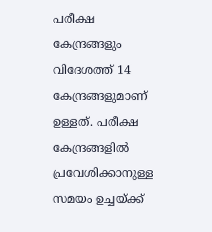പരീക്ഷ കേന്ദ്രങ്ങളും വിദേശത്ത് 14 കേന്ദ്രങ്ങളുമാണ് ഉള്ളത്. പരീക്ഷ കേന്ദ്രങ്ങളില്‍ പ്രവേശിക്കാനുള്ള സമയം ഉച്ചയ്ക്ക്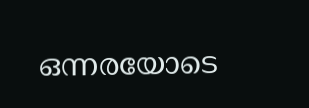ഒന്നരയോടെ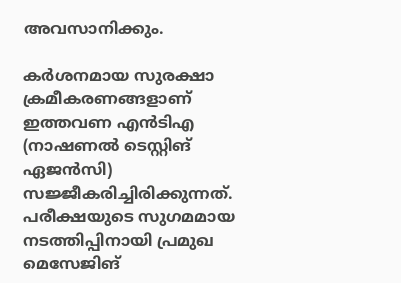അവസാനിക്കും.

കര്‍ശനമായ സുരക്ഷാ ക്രമീകരണങ്ങളാണ് ഇത്തവണ എന്‍ടിഎ (നാഷണല്‍ ടെസ്റ്റിങ് ഏജന്‍സി) സജ്ജീകരിച്ചിരിക്കുന്നത്. പരീക്ഷയുടെ സുഗമമായ നടത്തിപ്പിനായി പ്രമുഖ മെസേജിങ്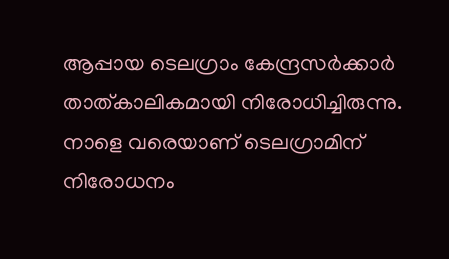ആപ്പായ ടെലഗ്രാം കേന്ദ്രസര്‍ക്കാര്‍ താത്കാലികമായി നിരോധിച്ചിരുന്നു. നാളെ വരെയാണ് ടെലഗ്രാമിന് നിരോധനം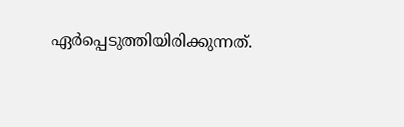ഏര്‍പ്പെടുത്തിയിരിക്കുന്നത്.